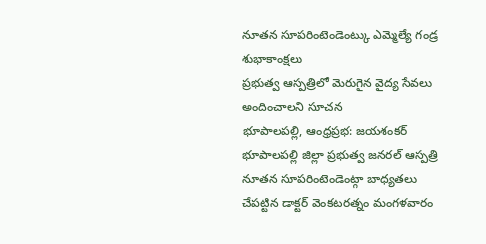నూతన సూపరింటెండెంట్కు ఎమ్మెల్యే గండ్ర శుభాకాంక్షలు
ప్రభుత్వ ఆస్పత్రిలో మెరుగైన వైద్య సేవలు అందించాలని సూచన
భూపాలపల్లి, ఆంధ్రప్రభ: జయశంకర్ భూపాలపల్లి జిల్లా ప్రభుత్వ జనరల్ ఆస్పత్రి నూతన సూపరింటెండెంట్గా బాధ్యతలు చేపట్టిన డాక్టర్ వెంకటరత్నం మంగళవారం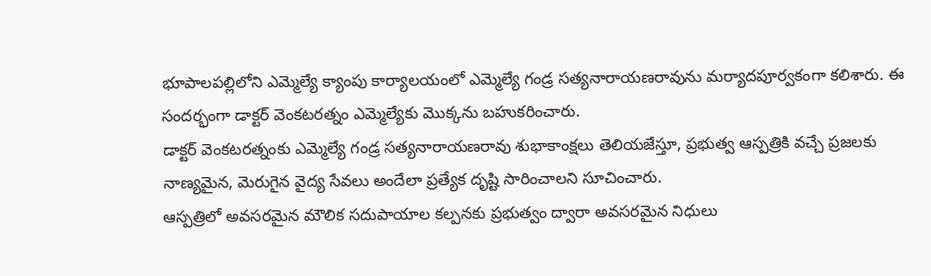భూపాలపల్లిలోని ఎమ్మెల్యే క్యాంపు కార్యాలయంలో ఎమ్మెల్యే గండ్ర సత్యనారాయణరావును మర్యాదపూర్వకంగా కలిశారు. ఈ సందర్భంగా డాక్టర్ వెంకటరత్నం ఎమ్మెల్యేకు మొక్కను బహుకరించారు.
డాక్టర్ వెంకటరత్నంకు ఎమ్మెల్యే గండ్ర సత్యనారాయణరావు శుభాకాంక్షలు తెలియజేస్తూ, ప్రభుత్వ ఆస్పత్రికి వచ్చే ప్రజలకు నాణ్యమైన, మెరుగైన వైద్య సేవలు అందేలా ప్రత్యేక దృష్టి సారించాలని సూచించారు.
ఆస్పత్రిలో అవసరమైన మౌలిక సదుపాయాల కల్పనకు ప్రభుత్వం ద్వారా అవసరమైన నిధులు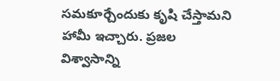సమకూర్చేందుకు కృషి చేస్తామని హామీ ఇచ్చారు. ప్రజల విశ్వాసాన్ని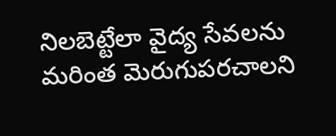నిలబెట్టేలా వైద్య సేవలను మరింత మెరుగుపరచాలని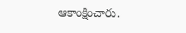ఆకాంక్షించారు.